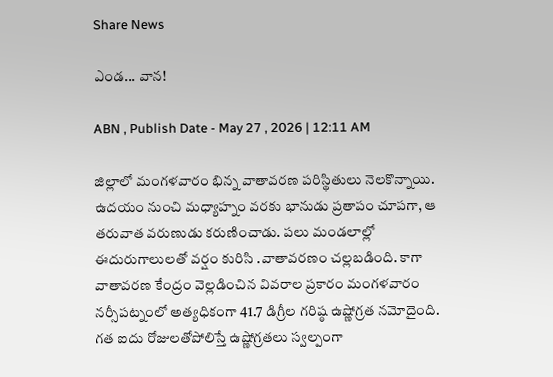Share News

ఎండ... వాన!

ABN , Publish Date - May 27 , 2026 | 12:11 AM

జిల్లాలో మంగళవారం భిన్న వాతావరణ పరిస్థితులు నెలకొన్నాయి. ఉదయం నుంచి మధ్యాహ్నం వరకు భానుడు ప్రతాపం చూపగా, ఆ తరువాత వరుణుడు కరుణించాడు. పలు మండలాల్లో ఈదురుగాలులతో వర్షం కురిసి .వాతావరణం చల్లబడింది. కాగా వాతావరణ కేంద్రం వెల్లడించిన వివరాల ప్రకారం మంగళవారం నర్సీపట్నంలో అత్యధికంగా 41.7 డిగ్రీల గరిష్ఠ ఉష్ణోగ్రత నమోదైంది. గత ఐదు రోజులతోపోలిస్తే ఉష్ణోగ్రతలు స్వల్పంగా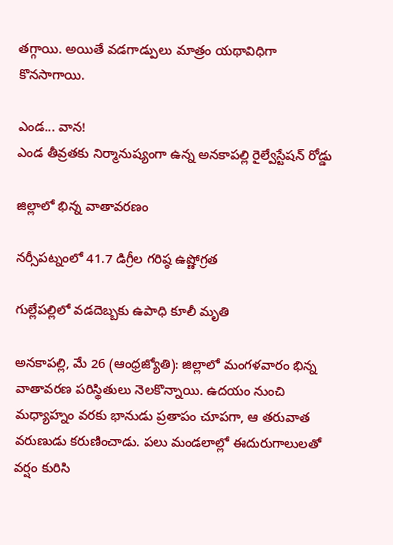తగ్గాయి. అయితే వడగాడ్పులు మాత్రం యథావిధిగా కొనసాగాయి.

ఎండ... వాన!
ఎండ తీవ్రతకు నిర్మానుష్యంగా ఉన్న అనకాపల్లి రైల్వేస్టేషన్‌ రోడ్డు

జిల్లాలో భిన్న వాతావరణం

నర్సీపట్నంలో 41.7 డిగ్రీల గరిష్ఠ ఉష్ణోగ్రత

గుల్లేపల్లిలో వడదెబ్బకు ఉపాధి కూలీ మృతి

అనకాపల్లి, మే 26 (ఆంధ్రజ్యోతి): జిల్లాలో మంగళవారం భిన్న వాతావరణ పరిస్థితులు నెలకొన్నాయి. ఉదయం నుంచి మధ్యాహ్నం వరకు భానుడు ప్రతాపం చూపగా, ఆ తరువాత వరుణుడు కరుణించాడు. పలు మండలాల్లో ఈదురుగాలులతో వర్షం కురిసి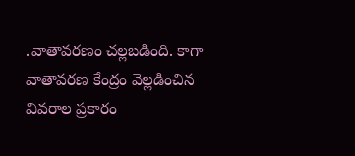.వాతావరణం చల్లబడింది. కాగా వాతావరణ కేంద్రం వెల్లడించిన వివరాల ప్రకారం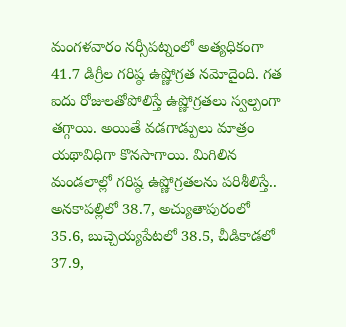మంగళవారం నర్సీపట్నంలో అత్యధికంగా 41.7 డిగ్రీల గరిష్ఠ ఉష్ణోగ్రత నమోదైంది. గత ఐదు రోజులతోపోలిస్తే ఉష్ణోగ్రతలు స్వల్పంగా తగ్గాయి. అయితే వడగాడ్పులు మాత్రం యథావిధిగా కొనసాగాయి. మిగిలిన మండలాల్లో గరిష్ఠ ఉష్ణోగ్రతలను పరిశీలిస్తే.. అనకాపల్లిలో 38.7, అచ్యుతాపురంలో 35.6, బుచ్చెయ్యపేటలో 38.5, చీడికాడలో 37.9,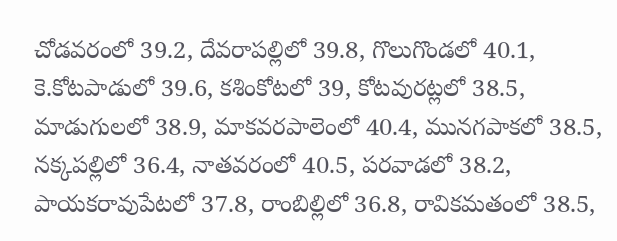చోడవరంలో 39.2, దేవరాపల్లిలో 39.8, గొలుగొండలో 40.1, కె.కోటపాడులో 39.6, కశింకోటలో 39, కోటవురట్లలో 38.5, మాడుగులలో 38.9, మాకవరపాలెంలో 40.4, మునగపాకలో 38.5, నక్కపల్లిలో 36.4, నాతవరంలో 40.5, పరవాడలో 38.2, పాయకరావుపేటలో 37.8, రాంబిల్లిలో 36.8, రావికమతంలో 38.5,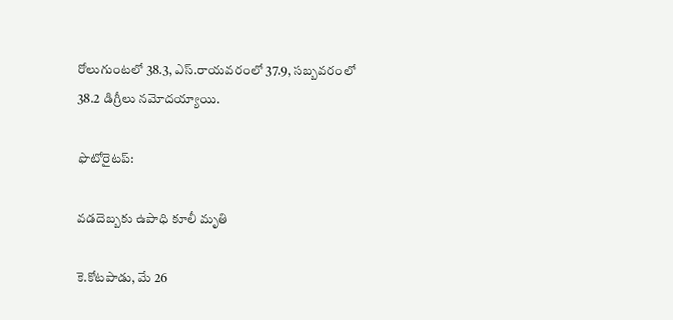రోలుగుంటలో 38.3, ఎస్‌.రాయవరంలో 37.9, సబ్బవరంలో 38.2 డిగ్రీలు నమోదయ్యాయి.

ఫొటోరైటప్‌:

వడదెబ్బకు ఉపాధి కూలీ మృతి

కె.కోటపాడు, మే 26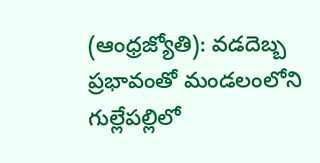(ఆంధ్రజ్యోతి): వడదెబ్బ ప్రభావంతో మండలంలోని గుల్లేపల్లిలో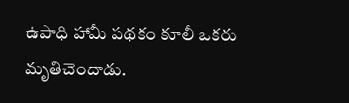ఉపాధి హామీ పథకం కూలీ ఒకరు మృతిచెందాడు.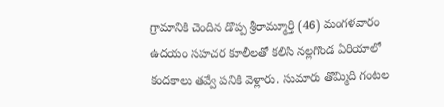గ్రామానికి చెందిన డొప్ప శ్రీరామ్మూర్తి (46) మంగళవారం ఉదయం సహచర కూలీలతో కలిసి నల్లగొండ ఏరియాలో కందకాలు తవ్వే పనికి వెళ్లారు. సుమారు తొమ్మిది గంటల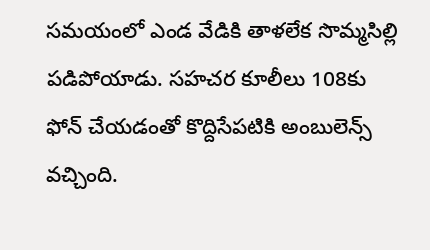సమయంలో ఎండ వేడికి తాళలేక సొమ్మసిల్లి పడిపోయాడు. సహచర కూలీలు 108కు ఫోన్‌ చేయడంతో కొద్దిసేపటికి అంబులెన్స్‌ వచ్చింది.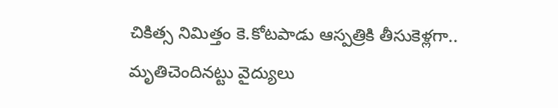చికిత్స నిమిత్తం కె.కోటపాడు ఆస్పత్రికి తీసుకెళ్లగా.. మృతిచెందినట్టు వైద్యులు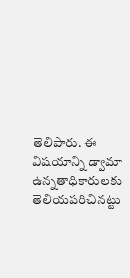తెలిపారు. ఈ విషయాన్ని డ్వామా ఉన్నతాధికారులకు తెలియపరిచినట్టు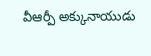వీఆర్పీ అక్కునాయుడు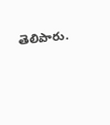తెలిపారు.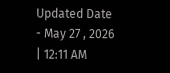Updated Date - May 27 , 2026 | 12:11 AM